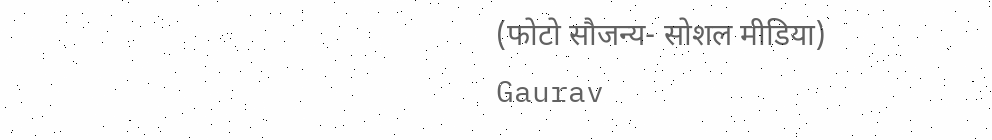(फोटो सौजन्य- सोशल मीडिया)
Gaurav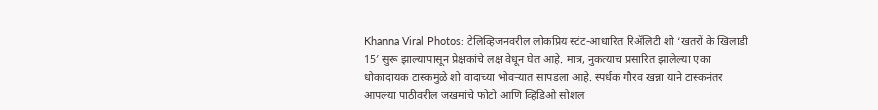Khanna Viral Photos: टेलिव्हिजनवरील लोकप्रिय स्टंट-आधारित रिॲलिटी शो ‘खतरों के खिलाडी 15′ सुरू झाल्यापासून प्रेक्षकांचे लक्ष वेधून घेत आहे. मात्र, नुकत्याच प्रसारित झालेल्या एका धोकादायक टास्कमुळे शो वादाच्या भोवऱ्यात सापडला आहे. स्पर्धक गौरव खन्ना याने टास्कनंतर आपल्या पाठीवरील जखमांचे फोटो आणि व्हिडिओ सोशल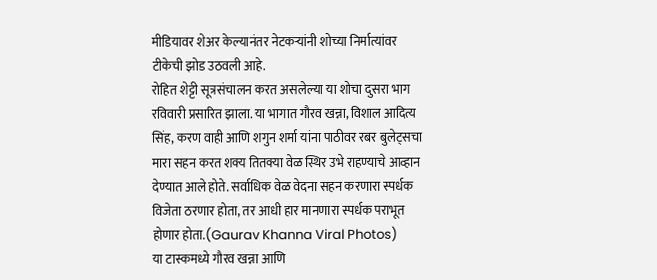मीडियावर शेअर केल्यानंतर नेटकऱ्यांनी शोच्या निर्मात्यांवर टीकेची झोड उठवली आहे.
रोहित शेट्टी सूत्रसंचालन करत असलेल्या या शोचा दुसरा भाग रविवारी प्रसारित झाला. या भागात गौरव खन्ना, विशाल आदित्य सिंह, करण वाही आणि शगुन शर्मा यांना पाठीवर रबर बुलेट्सचा मारा सहन करत शक्य तितक्या वेळ स्थिर उभे राहण्याचे आव्हान देण्यात आले होते. सर्वाधिक वेळ वेदना सहन करणारा स्पर्धक विजेता ठरणार होता, तर आधी हार मानणारा स्पर्धक पराभूत होणार होता.(Gaurav Khanna Viral Photos)
या टास्कमध्ये गौरव खन्ना आणि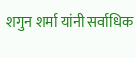शगुन शर्मा यांनी सर्वाधिक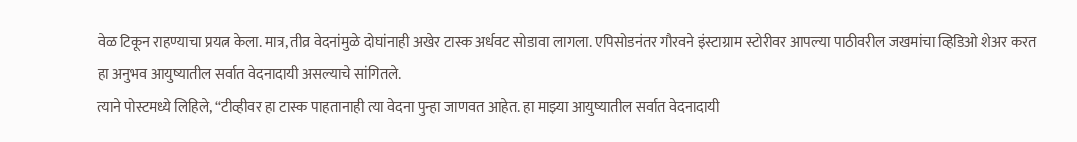वेळ टिकून राहण्याचा प्रयत्न केला. मात्र, तीव्र वेदनांमुळे दोघांनाही अखेर टास्क अर्धवट सोडावा लागला. एपिसोडनंतर गौरवने इंस्टाग्राम स्टोरीवर आपल्या पाठीवरील जखमांचा व्हिडिओ शेअर करत हा अनुभव आयुष्यातील सर्वात वेदनादायी असल्याचे सांगितले.
त्याने पोस्टमध्ये लिहिले, “टीव्हीवर हा टास्क पाहतानाही त्या वेदना पुन्हा जाणवत आहेत. हा माझ्या आयुष्यातील सर्वात वेदनादायी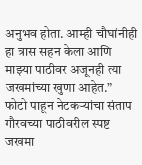अनुभव होता. आम्ही चौघांनीही हा त्रास सहन केला आणि माझ्या पाठीवर अजूनही त्या जखमांच्या खुणा आहेत.”
फोटो पाहून नेटकऱ्यांचा संताप
गौरवच्या पाठीवरील स्पष्ट जखमा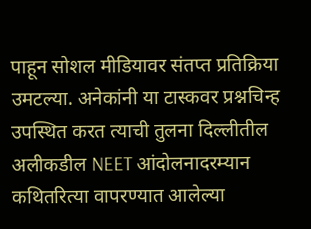पाहून सोशल मीडियावर संतप्त प्रतिक्रिया उमटल्या. अनेकांनी या टास्कवर प्रश्नचिन्ह उपस्थित करत त्याची तुलना दिल्लीतील अलीकडील NEET आंदोलनादरम्यान कथितरित्या वापरण्यात आलेल्या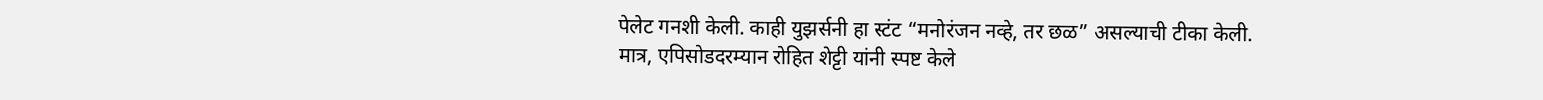पेलेट गनशी केली. काही युझर्सनी हा स्टंट “मनोरंजन नव्हे, तर छळ” असल्याची टीका केली.
मात्र, एपिसोडदरम्यान रोहित शेट्टी यांनी स्पष्ट केले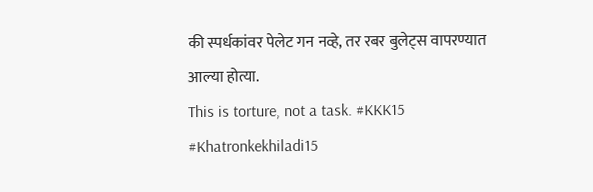की स्पर्धकांवर पेलेट गन नव्हे, तर रबर बुलेट्स वापरण्यात आल्या होत्या.
This is torture, not a task. #KKK15 #Khatronkekhiladi15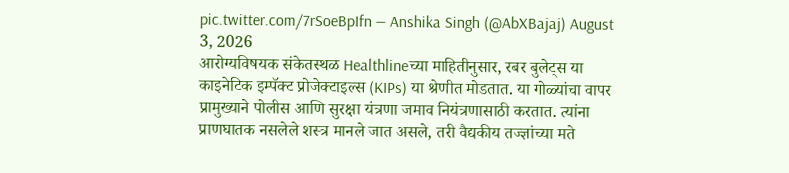pic.twitter.com/7rSoeBpIfn — Anshika Singh (@AbXBajaj) August 3, 2026
आरोग्यविषयक संकेतस्थळ Healthlineच्या माहितीनुसार, रबर बुलेट्स या काइनेटिक इम्पॅक्ट प्रोजेक्टाइल्स (KIPs) या श्रेणीत मोडतात. या गोळ्यांचा वापर प्रामुख्याने पोलीस आणि सुरक्षा यंत्रणा जमाव नियंत्रणासाठी करतात. त्यांना प्राणघातक नसलेले शस्त्र मानले जात असले, तरी वैद्यकीय तज्ज्ञांच्या मते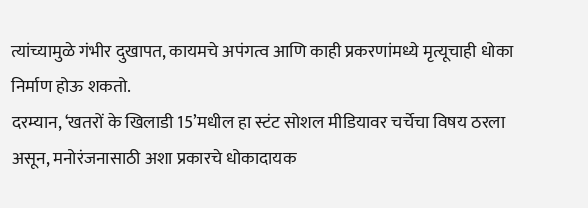त्यांच्यामुळे गंभीर दुखापत, कायमचे अपंगत्व आणि काही प्रकरणांमध्ये मृत्यूचाही धोका निर्माण होऊ शकतो.
दरम्यान, ‘खतरों के खिलाडी 15’मधील हा स्टंट सोशल मीडियावर चर्चेचा विषय ठरला असून, मनोरंजनासाठी अशा प्रकारचे धोकादायक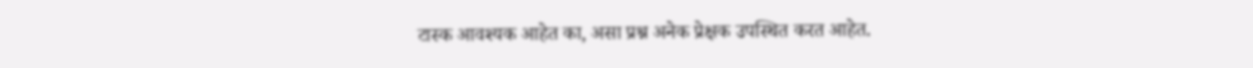टास्क आवश्यक आहेत का, असा प्रश्न अनेक प्रेक्षक उपस्थित करत आहेत.